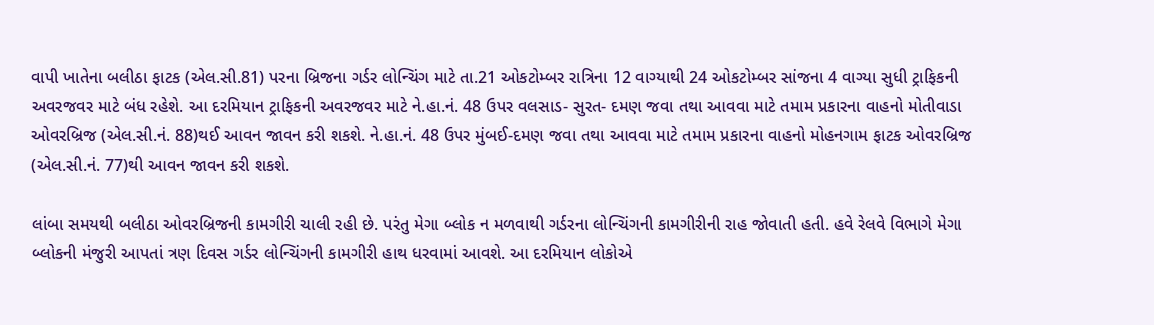વાપી ખાતેના બલીઠા ફાટક (એલ.સી.81) પરના બ્રિજના ગર્ડર લોન્ચિંગ માટે તા.21 ઓકટોમ્બર રાત્રિના 12 વાગ્યાથી 24 ઓકટોમ્બર સાંજના 4 વાગ્યા સુધી ટ્રાફિકની અવરજવર માટે બંધ રહેશે. આ દરમિયાન ટ્રાફિકની અવરજવર માટે ને.હા.નં. 48 ઉપર વલસાડ- સુરત- દમણ જવા તથા આવવા માટે તમામ પ્રકારના વાહનો મોતીવાડા ઓવરબ્રિજ (એલ.સી.નં. 88)થઈ આવન જાવન કરી શકશે. ને.હા.નં. 48 ઉપર મુંબઈ-દમણ જવા તથા આવવા માટે તમામ પ્રકારના વાહનો મોહનગામ ફાટક ઓવરબ્રિજ (એલ.સી.નં. 77)થી આવન જાવન કરી શકશે.

લાંબા સમયથી બલીઠા ઓવરબ્રિજની કામગીરી ચાલી રહી છે. પરંતુ મેગા બ્લોક ન મળવાથી ગર્ડરના લોન્ચિંગની કામગીરીની રાહ જોવાતી હતી. હવે રેલવે વિભાગે મેગા બ્લોકની મંજુરી આપતાં ત્રણ દિવસ ગર્ડર લોન્ચિંગની કામગીરી હાથ ધરવામાં આવશે. આ દરમિયાન લોકોએ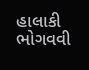હાલાકી ભોગવવી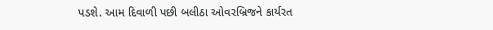પડશે. આમ દિવાળી પછી બલીઠા ઓવરબ્રિજને કાર્યરત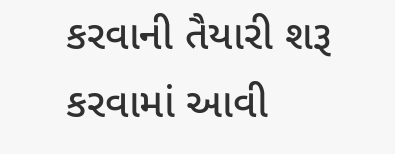કરવાની તૈયારી શરૂ કરવામાં આવી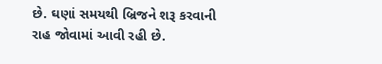છે. ઘણાં સમયથી બ્રિજને શરૂ કરવાની રાહ જોવામાં આવી રહી છે.